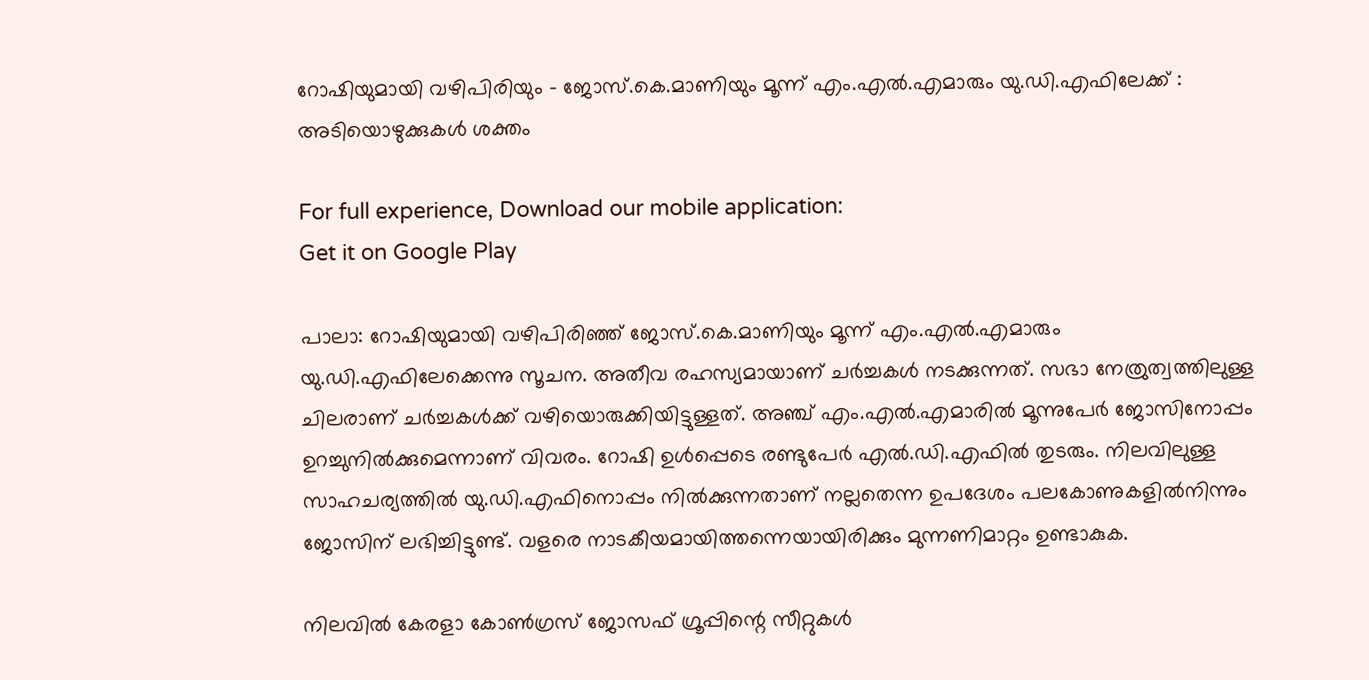റോഷിയുമായി വഴിപിരിയും – ജോസ്.കെ.മാണിയും മൂന്ന് എം.എല്‍.എമാരും യു.ഡി.എഫിലേക്ക് : അടിയൊഴുക്കുകള്‍ ശക്തം

For full experience, Download our mobile application:
Get it on Google Play

പാലാ: റോഷിയുമായി വഴിപിരിഞ്ഞ് ജോസ്.കെ.മാണിയും മൂന്ന് എം.എല്‍.എമാരും യു.ഡി.എഫിലേക്കെന്നു സൂചന. അതീവ രഹസ്യമായാണ് ചര്‍ച്ചകള്‍ നടക്കുന്നത്. സഭാ നേത്രുത്വത്തിലുള്ള ചിലരാണ് ചര്‍ച്ചകള്‍ക്ക് വഴിയൊരുക്കിയിട്ടുള്ളത്. അഞ്ച് എം.എല്‍.എമാരില്‍ മൂന്നുപേര്‍ ജോസിനോപ്പം ഉറച്ചുനില്‍ക്കുമെന്നാണ് വിവരം. റോഷി ഉള്‍പ്പെടെ രണ്ടുപേര്‍ എല്‍.ഡി.എഫില്‍ തുടരും. നിലവിലുള്ള സാഹചര്യത്തില്‍ യു.ഡി.എഫിനൊപ്പം നില്‍ക്കുന്നതാണ് നല്ലതെന്ന ഉപദേശം പലകോണുകളില്‍നിന്നും ജോസിന് ലഭിച്ചിട്ടുണ്ട്. വളരെ നാടകീയമായിത്തന്നെയായിരിക്കും മുന്നണിമാറ്റം ഉണ്ടാകുക.

നിലവില്‍ കേരളാ കോണ്‍ഗ്രസ് ജോസഫ് ഗ്രൂപ്പിന്റെ സീറ്റുകള്‍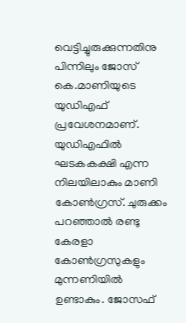വെട്ടിച്ചുരുക്കുന്നതിനു പിന്നിലും ജോസ് കെ.മാണിയുടെ യുഡിഎഫ് പ്രവേശനമാണ്. യുഡിഎഫില്‍ ഘടകകക്ഷി എന്ന നിലയിലാകും മാണി കോണ്‍ഗ്രസ്. ചുരുക്കം പറഞ്ഞാല്‍ രണ്ടു കേരളാ കോണ്‍ഗ്രസുകളും മുന്നണിയില്‍ ഉണ്ടാകും. ജോസഫ്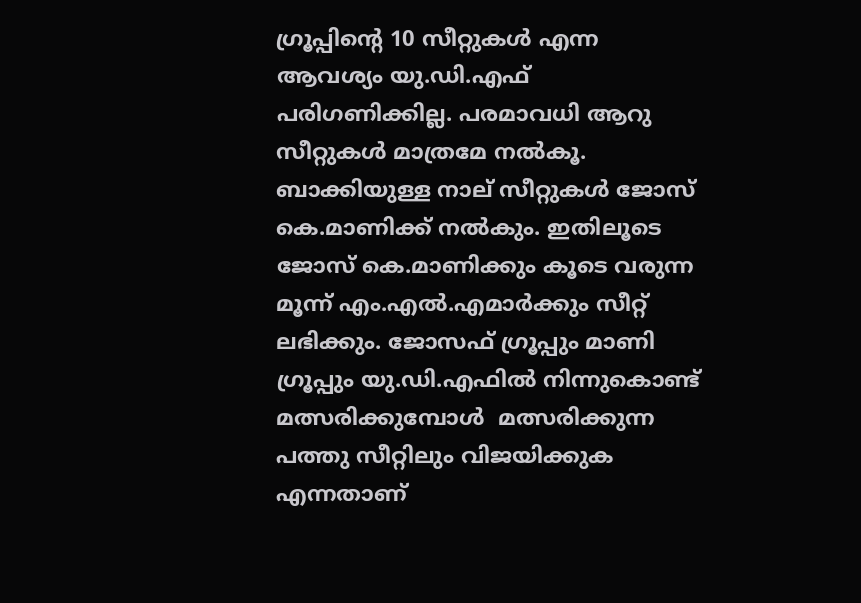ഗ്രൂപ്പിന്റെ 10 സീറ്റുകള്‍ എന്ന ആവശ്യം യു.ഡി.എഫ് പരിഗണിക്കില്ല. പരമാവധി ആറു സീറ്റുകള്‍ മാത്രമേ നല്‍കൂ. ബാക്കിയുള്ള നാല് സീറ്റുകള്‍ ജോസ് കെ.മാണിക്ക് നല്‍കും. ഇതിലൂടെ ജോസ് കെ.മാണിക്കും കൂടെ വരുന്ന മൂന്ന് എം.എല്‍.എമാര്‍ക്കും സീറ്റ് ലഭിക്കും. ജോസഫ് ഗ്രൂപ്പും മാണി ഗ്രൂപ്പും യു.ഡി.എഫില്‍ നിന്നുകൊണ്ട് മത്സരിക്കുമ്പോള്‍  മത്സരിക്കുന്ന പത്തു സീറ്റിലും വിജയിക്കുക എന്നതാണ്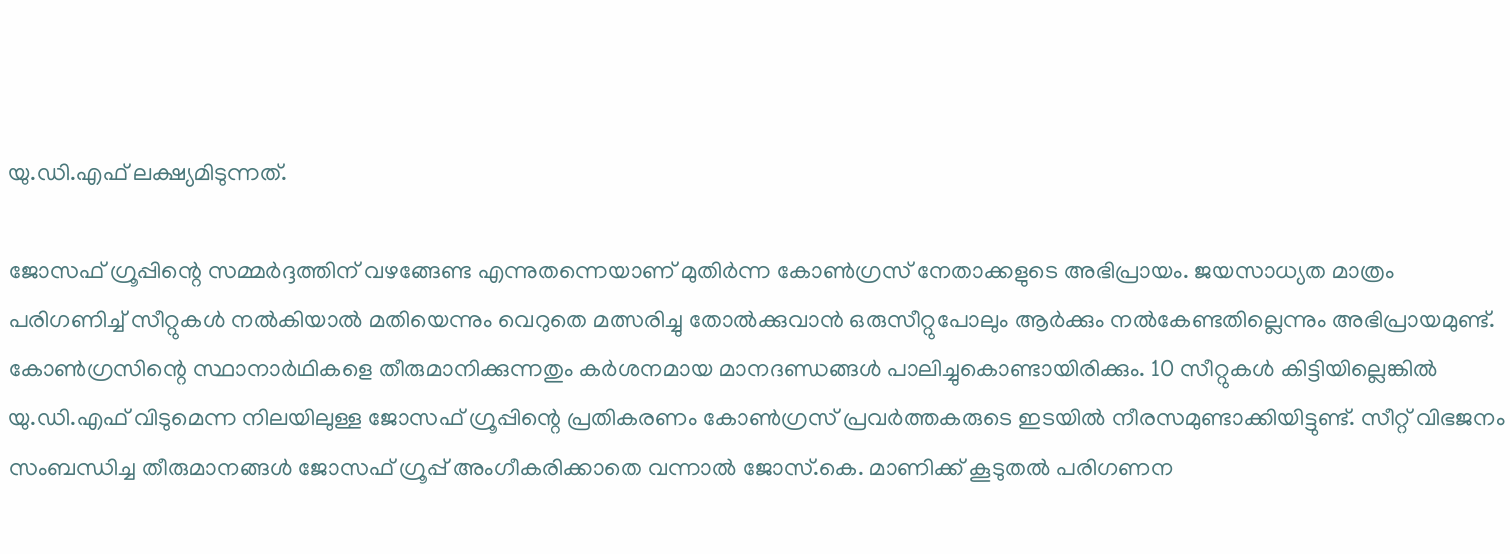യു.ഡി.എഫ് ലക്ഷ്യമിടുന്നത്.

ജോസഫ് ഗ്രൂപ്പിന്റെ സമ്മര്‍ദ്ദത്തിന് വഴങ്ങേണ്ട എന്നുതന്നെയാണ് മുതിര്‍ന്ന കോണ്‍ഗ്രസ് നേതാക്കളുടെ അഭിപ്രായം. ജയസാധ്യത മാത്രം പരിഗണിച്ച് സീറ്റുകള്‍ നല്‍കിയാല്‍ മതിയെന്നും വെറുതെ മത്സരിച്ചു തോല്‍ക്കുവാന്‍ ഒരുസീറ്റുപോലും ആര്‍ക്കും നല്‍കേണ്ടതില്ലെന്നും അഭിപ്രായമുണ്ട്. കോണ്‍ഗ്രസിന്റെ സ്ഥാനാര്‍ഥികളെ തീരുമാനിക്കുന്നതും കര്‍ശനമായ മാനദണ്ഡങ്ങള്‍ പാലിച്ചുകൊണ്ടായിരിക്കും. 10 സീറ്റുകള്‍ കിട്ടിയില്ലെങ്കില്‍ യു.ഡി.എഫ് വിടുമെന്ന നിലയിലുള്ള ജോസഫ് ഗ്രൂപ്പിന്റെ പ്രതികരണം കോണ്‍ഗ്രസ് പ്രവര്‍ത്തകരുടെ ഇടയില്‍ നീരസമുണ്ടാക്കിയിട്ടുണ്ട്. സീറ്റ് വിഭജനം സംബന്ധിച്ച തീരുമാനങ്ങള്‍ ജോസഫ് ഗ്രൂപ്പ് അംഗീകരിക്കാതെ വന്നാല്‍ ജോസ്.കെ. മാണിക്ക് കൂടുതല്‍ പരിഗണന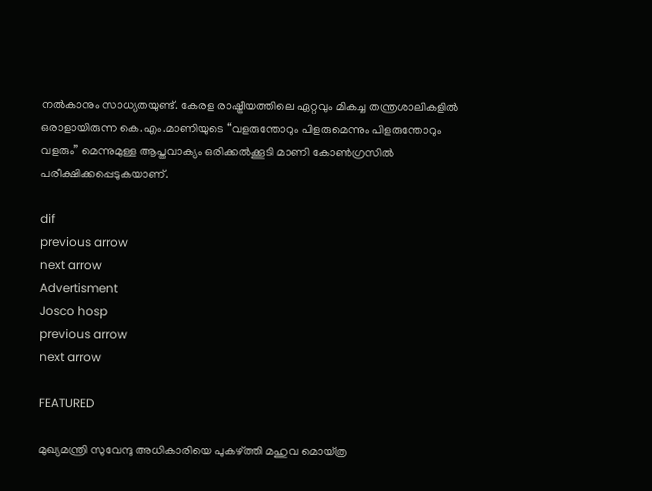നല്‍കാനും സാധ്യതയുണ്ട്. കേരള രാഷ്ട്രീയത്തിലെ ഏറ്റവും മികച്ച തന്ത്രശാലികളില്‍ ഒരാളായിരുന്ന കെ.എം.മാണിയുടെ “വളരുന്തോറും പിളരുമെന്നും പിളരുന്തോറും വളരും” മെന്നുമുള്ള ആപ്തവാക്യം ഒരിക്കല്‍ക്കൂടി മാണി കോണ്‍ഗ്രസില്‍ പരീക്ഷിക്കപ്പെടുകയാണ്.

dif
previous arrow
next arrow
Advertisment
Josco hosp
previous arrow
next arrow

FEATURED

മുഖ്യമന്ത്രി സുവേന്ദു അധികാരിയെ പുകഴ്ത്തി മഹുവ മൊയ്ത്ര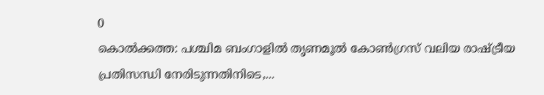0
കൊൽക്കത്ത: പശ്ചിമ ബംഗാളിൽ തൃണമൂൽ കോൺഗ്രസ് വലിയ രാഷ്ട്രീയ പ്രതിസന്ധി നേരിടുന്നതിനിടെ,...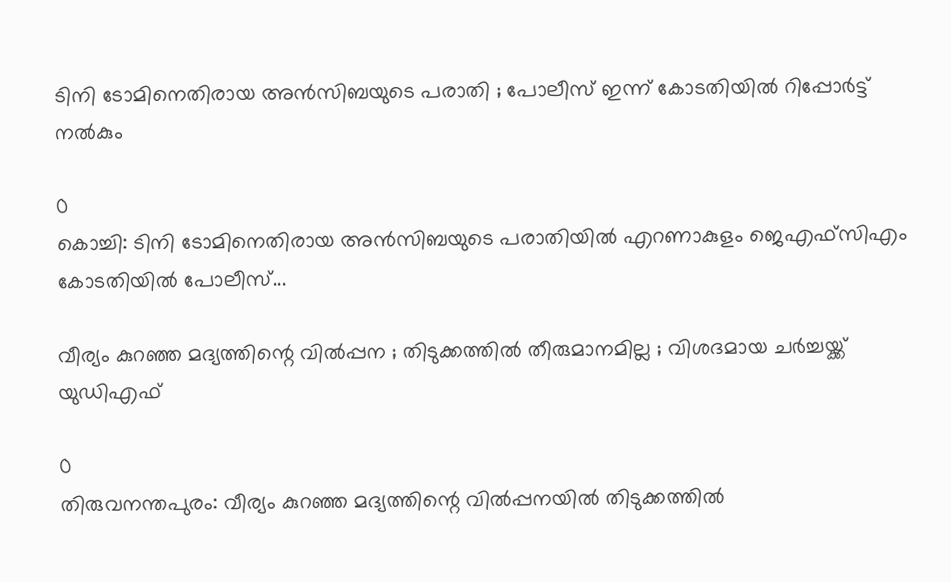ടിനി ടോമിനെതിരായ അൻസിബയുടെ പരാതി ; പോലീസ് ഇന്ന് കോടതിയിൽ റിപ്പോർട്ട് നൽകും

0
കൊച്ചി: ടിനി ടോമിനെതിരായ അൻസിബയുടെ പരാതിയിൽ എറണാകുളം ജെഎഫ്സിഎം കോടതിയിൽ പോലീസ്...

വീര്യം കുറഞ്ഞ മദ്യത്തിന്റെ വില്‍പ്പന ; തിടുക്കത്തിൽ തീരുമാനമില്ല ; വിശദമായ ചർച്ചയ്ക്ക് യുഡിഎഫ്

0
തിരുവനന്തപുരം: വീര്യം കുറഞ്ഞ മദ്യത്തിന്റെ വില്‍പ്പനയിൽ തിടുക്കത്തിൽ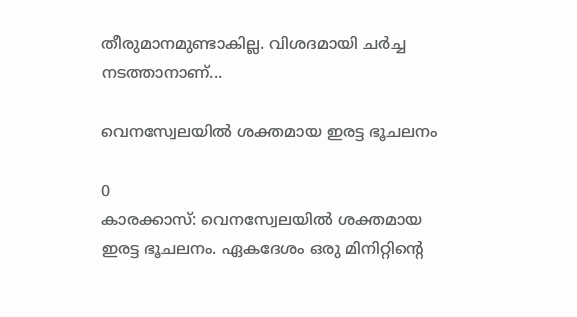തീരുമാനമുണ്ടാകില്ല. വിശദമായി ചർച്ച നടത്താനാണ്...

വെനസ്വേലയിൽ ശക്തമായ ഇരട്ട ഭൂചലനം

0
കാരക്കാസ്: വെനസ്വേലയിൽ ശക്തമായ ഇരട്ട ഭൂചലനം. ഏകദേശം ഒരു മിനിറ്റിന്റെ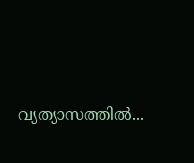വ്യത്യാസത്തിൽ...